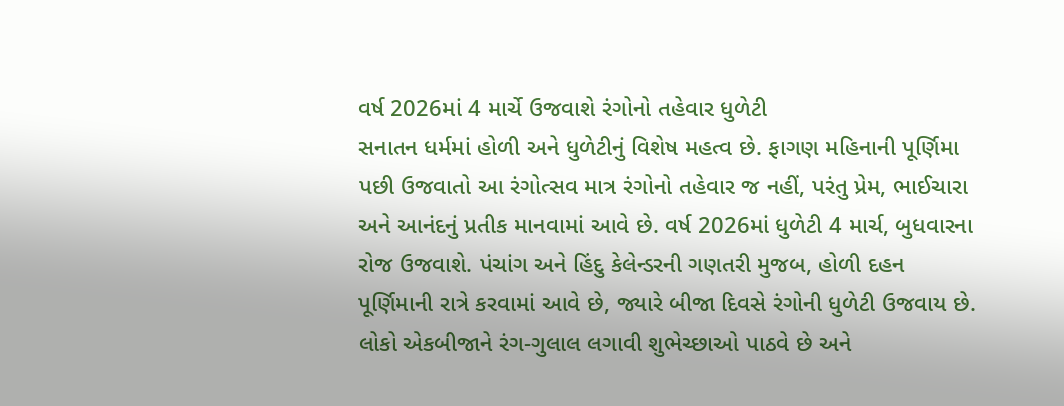વર્ષ 2026માં 4 માર્ચે ઉજવાશે રંગોનો તહેવાર ધુળેટી
સનાતન ધર્મમાં હોળી અને ધુળેટીનું વિશેષ મહત્વ છે. ફાગણ મહિનાની પૂર્ણિમા પછી ઉજવાતો આ રંગોત્સવ માત્ર રંગોનો તહેવાર જ નહીં, પરંતુ પ્રેમ, ભાઈચારા અને આનંદનું પ્રતીક માનવામાં આવે છે. વર્ષ 2026માં ધુળેટી 4 માર્ચ, બુધવારના રોજ ઉજવાશે. પંચાંગ અને હિંદુ કેલેન્ડરની ગણતરી મુજબ, હોળી દહન પૂર્ણિમાની રાત્રે કરવામાં આવે છે, જ્યારે બીજા દિવસે રંગોની ધુળેટી ઉજવાય છે. લોકો એકબીજાને રંગ-ગુલાલ લગાવી શુભેચ્છાઓ પાઠવે છે અને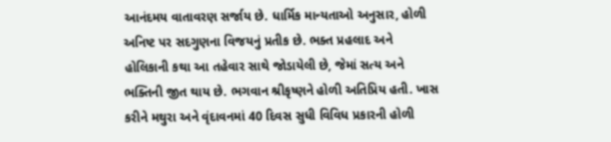આનંદમય વાતાવરણ સર્જાય છે. ધાર્મિક માન્યતાઓ અનુસાર, હોળી અનિષ્ટ પર સદગુણના વિજયનું પ્રતીક છે. ભક્ત પ્રહલાદ અને હોલિકાની કથા આ તહેવાર સાથે જોડાયેલી છે, જેમાં સત્ય અને ભક્તિની જીત થાય છે. ભગવાન શ્રીકૃષ્ણને હોળી અતિપ્રિય હતી. ખાસ કરીને મથુરા અને વૃંદાવનમાં 40 દિવસ સુધી વિવિધ પ્રકારની હોળી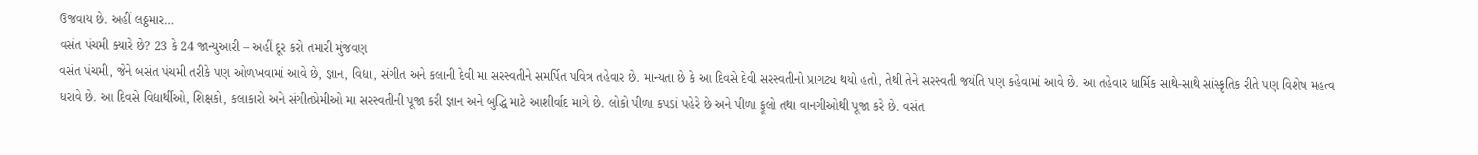ઉજવાય છે. અહીં લઠ્ઠમાર…
વસંત પંચમી ક્યારે છે? 23 કે 24 જાન્યુઆરી – અહીં દૂર કરો તમારી મુંજવણ
વસંત પંચમી, જેને બસંત પંચમી તરીકે પણ ઓળખવામાં આવે છે, જ્ઞાન, વિદ્યા, સંગીત અને કલાની દેવી મા સરસ્વતીને સમર્પિત પવિત્ર તહેવાર છે. માન્યતા છે કે આ દિવસે દેવી સરસ્વતીનો પ્રાગટ્ય થયો હતો, તેથી તેને સરસ્વતી જયંતિ પણ કહેવામાં આવે છે. આ તહેવાર ધાર્મિક સાથે-સાથે સાંસ્કૃતિક રીતે પણ વિશેષ મહત્વ ધરાવે છે. આ દિવસે વિદ્યાર્થીઓ, શિક્ષકો, કલાકારો અને સંગીતપ્રેમીઓ મા સરસ્વતીની પૂજા કરી જ્ઞાન અને બુદ્ધિ માટે આશીર્વાદ માગે છે. લોકો પીળા કપડાં પહેરે છે અને પીળા ફૂલો તથા વાનગીઓથી પૂજા કરે છે. વસંત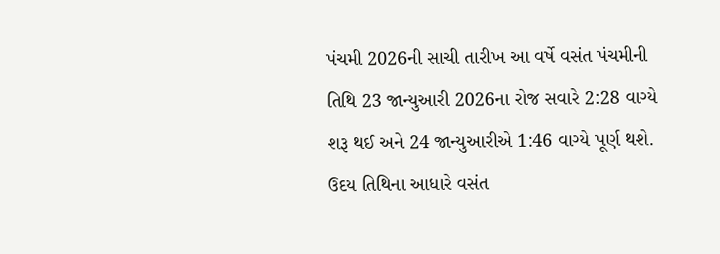પંચમી 2026ની સાચી તારીખ આ વર્ષે વસંત પંચમીની તિથિ 23 જાન્યુઆરી 2026ના રોજ સવારે 2:28 વાગ્યે શરૂ થઈ અને 24 જાન્યુઆરીએ 1:46 વાગ્યે પૂર્ણ થશે. ઉદય તિથિના આધારે વસંત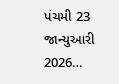પંચમી 23 જાન્યુઆરી 2026…